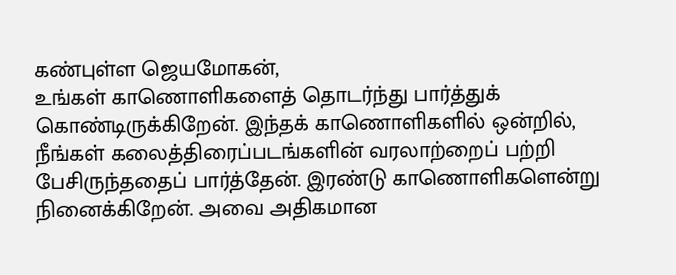கண்புள்ள ஜெயமோகன்,
உங்கள் காணொளிகளைத் தொடர்ந்து பார்த்துக் கொண்டிருக்கிறேன். இந்தக் காணொளிகளில் ஒன்றில், நீங்கள் கலைத்திரைப்படங்களின் வரலாற்றைப் பற்றி பேசிருந்ததைப் பார்த்தேன். இரண்டு காணொளிகளென்று நினைக்கிறேன். அவை அதிகமான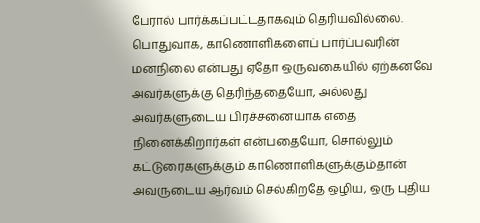பேரால் பார்க்கப்பட்டதாகவும் தெரியவில்லை.
பொதுவாக, காணொளிகளைப் பார்ப்பவரின் மனநிலை என்பது ஏதோ ஒருவகையில் ஏற்கனவே அவர்களுக்கு தெரிந்ததையோ, அல்லது அவர்களுடைய பிரச்சனையாக எதை நினைக்கிறார்கள் என்பதையோ, சொல்லும் கட்டுரைகளுக்கும் காணொளிகளுக்கும்தான் அவருடைய ஆர்வம் செல்கிறதே ஒழிய, ஒரு புதிய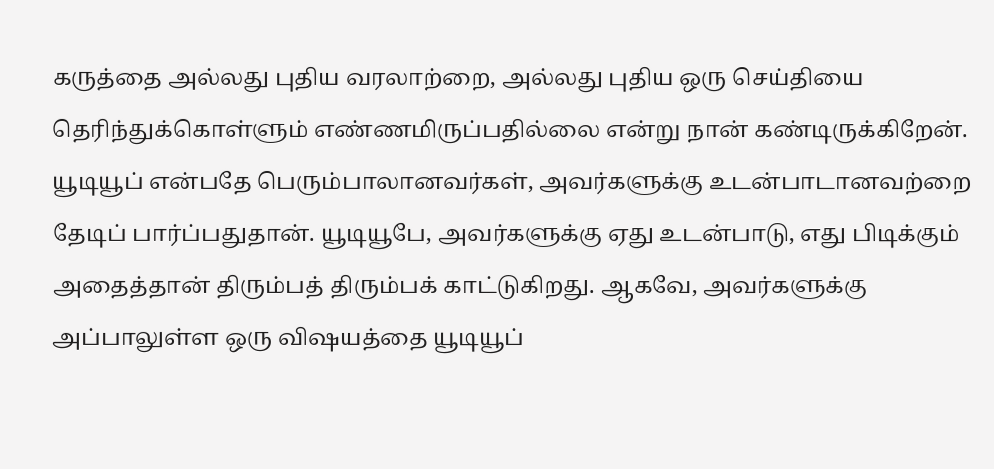கருத்தை அல்லது புதிய வரலாற்றை, அல்லது புதிய ஒரு செய்தியை தெரிந்துக்கொள்ளும் எண்ணமிருப்பதில்லை என்று நான் கண்டிருக்கிறேன்.
யூடியூப் என்பதே பெரும்பாலானவர்கள், அவர்களுக்கு உடன்பாடானவற்றை தேடிப் பார்ப்பதுதான். யூடியூபே, அவர்களுக்கு ஏது உடன்பாடு, எது பிடிக்கும் அதைத்தான் திரும்பத் திரும்பக் காட்டுகிறது. ஆகவே, அவர்களுக்கு அப்பாலுள்ள ஒரு விஷயத்தை யூடியூப்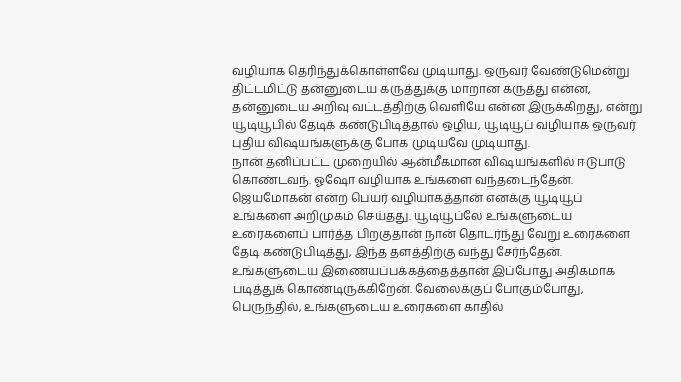வழியாக தெரிந்துக்கொள்ளவே முடியாது. ஒருவர் வேண்டுமென்று திட்டமிட்டு தன்னுடைய கருத்துக்கு மாறான கருத்து என்ன, தன்னுடைய அறிவு வட்டத்திற்கு வெளியே என்ன இருக்கிறது, என்று யூடியூபில் தேடிக் கண்டுபிடித்தால் ஒழிய, யூடியூப் வழியாக ஒருவர் புதிய விஷயங்களுக்கு போக முடியவே முடியாது.
நான் தனிப்பட்ட முறையில் ஆன்மீகமான விஷயங்களில் ஈடுபாடு கொண்டவந். ஓஷோ வழியாக உங்களை வந்தடைந்தேன். ஜெயமோகன் என்ற பெயர் வழியாகத்தான் எனக்கு யூடியூப் உங்களை அறிமுகம் செய்தது. யூடியூப்லே உங்களுடைய உரைகளைப் பார்த்த பிறகுதான் நான் தொடர்ந்து வேறு உரைகளை தேடி கண்டுபிடித்து, இந்த தளத்திற்கு வந்து சேர்ந்தேன். உங்களுடைய இணையப்பக்கத்தைத்தான் இப்போது அதிகமாக படித்துக் கொண்டிருக்கிறேன். வேலைக்குப் போகும்போது, பெருந்தில், உங்களுடைய உரைகளை காதில்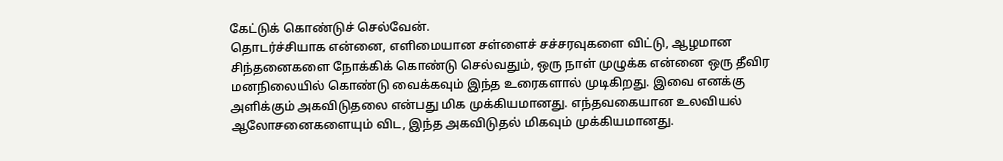கேட்டுக் கொண்டுச் செல்வேன்.
தொடர்ச்சியாக என்னை, எளிமையான சள்ளைச் சச்சரவுகளை விட்டு, ஆழமான சிந்தனைகளை நோக்கிக் கொண்டு செல்வதும், ஒரு நாள் முழுக்க என்னை ஒரு தீவிர மனநிலையில் கொண்டு வைக்கவும் இந்த உரைகளால் முடிகிறது. இவை எனக்கு அளிக்கும் அகவிடுதலை என்பது மிக முக்கியமானது. எந்தவகையான உலவியல் ஆலோசனைகளையும் விட, இந்த அகவிடுதல் மிகவும் முக்கியமானது.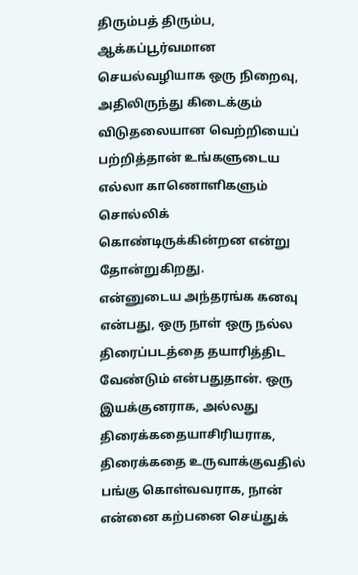திரும்பத் திரும்ப, ஆக்கப்பூர்வமான செயல்வழியாக ஒரு நிறைவு, அதிலிருந்து கிடைக்கும் விடுதலையான வெற்றியைப் பற்றித்தான் உங்களுடைய எல்லா காணொளிகளும் சொல்லிக் கொண்டிருக்கின்றன என்று தோன்றுகிறது.
என்னுடைய அந்தரங்க கனவு என்பது, ஒரு நாள் ஒரு நல்ல திரைப்படத்தை தயாரித்திட வேண்டும் என்பதுதான். ஒரு இயக்குனராக, அல்லது திரைக்கதையாசிரியராக, திரைக்கதை உருவாக்குவதில் பங்கு கொள்வவராக, நான் என்னை கற்பனை செய்துக்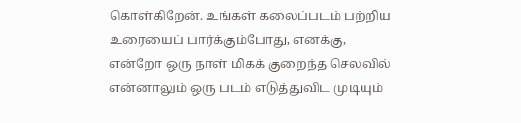கொள்கிறேன். உங்கள் கலைப்படம் பற்றிய உரையைப் பார்க்கும்போது, எனக்கு, என்றோ ஒரு நாள் மிகக் குறைந்த செலவில் என்னாலும் ஒரு படம் எடுத்துவிட முடியும்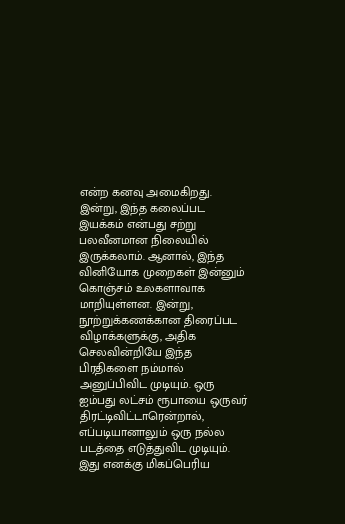என்ற கனவு அமைகிறது.
இன்று, இந்த கலைப்பட இயக்கம் என்பது சற்று பலவீனமான நிலையில் இருக்கலாம். ஆனால், இந்த வினியோக முறைகள் இன்னும் கொஞ்சம் உலகளாவாக மாறியுள்ளன. இன்று, நூற்றுக்கணக்கான திரைப்பட விழாக்களுக்கு, அதிக செலவின்றியே இந்த பிரதிகளை நம்மால் அனுப்பிவிட முடியும். ஒரு ஐம்பது லட்சம் ரூபாயை ஒருவர் திரட்டிவிட்டாரென்றால், எப்படியானாலும் ஒரு நல்ல படத்தை எடுத்துவிட முடியும்.
இது எனக்கு மிகப்பெரிய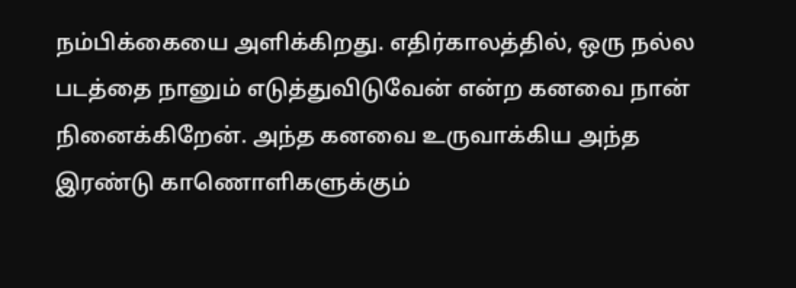நம்பிக்கையை அளிக்கிறது. எதிர்காலத்தில், ஒரு நல்ல படத்தை நானும் எடுத்துவிடுவேன் என்ற கனவை நான் நினைக்கிறேன். அந்த கனவை உருவாக்கிய அந்த இரண்டு காணொளிகளுக்கும்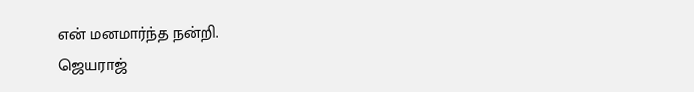என் மனமார்ந்த நன்றி.
ஜெயராஜ்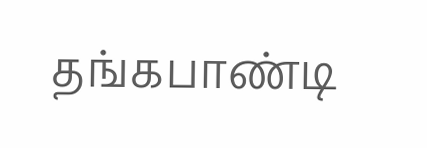தங்கபாண்டி